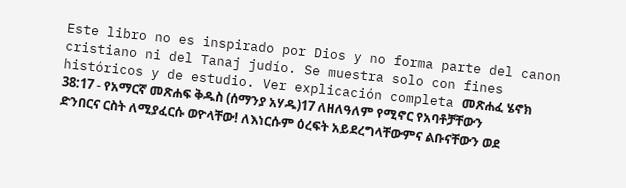Este libro no es inspirado por Dios y no forma parte del canon cristiano ni del Tanaj judío. Se muestra solo con fines históricos y de estudio. Ver explicación completa መጽሐፈ ሄኖክ 38:17 - የአማርኛ መጽሐፍ ቅዱስ (ሰማንያ አሃዱ)17 ለዘለዓለም የሚኖር የአባቶቻቸውን ድንበርና ርስት ለሚያፈርሱ ወዮላቸው! ለእነርሱም ዕረፍት አይደረግላቸውምና ልቡናቸውን ወደ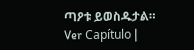ጣዖቱ ይወስዱታል። Ver Capítulo |